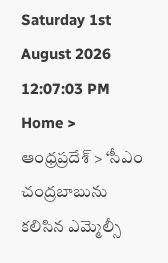Saturday 1st August 2026
12:07:03 PM
Home > ఆంధ్రప్రదేశ్ > ‘సీఎం చంద్రబాబును కలిసిన ఎమ్మెల్సీ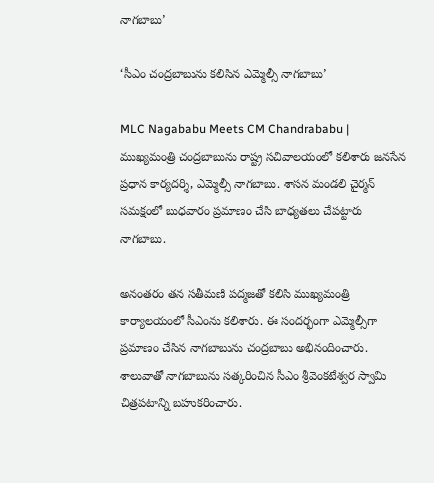నాగబాబు’

‘సీఎం చంద్రబాబును కలిసిన ఎమ్మెల్సీ నాగబాబు’

MLC Nagababu Meets CM Chandrababu | ముఖ్యమంత్రి చంద్రబాబును రాష్ట్ర సచివాలయంలో కలిశారు జనసేన ప్రధాన కార్యదర్శి, ఎమ్మెల్సీ నాగబాబు. శాసన మండలి చైర్మన్ సమక్షంలో బుధవారం ప్రమాణం చేసి బాధ్యతలు చేపట్టారు నాగబాబు.

అనంతరం తన సతీమణి పద్మజతో కలిసి ముఖ్యమంత్రి కార్యాలయంలో సీఎంను కలిశారు. ఈ సందర్భంగా ఎమ్మెల్సీగా ప్రమాణం చేసిన నాగబాబును చంద్రబాబు అభినందించారు. శాలువాతో నాగబాబును సత్కరించిన సీఎం శ్రీవెంకటేశ్వర స్వామి చిత్రపటాన్ని బహుకరించారు.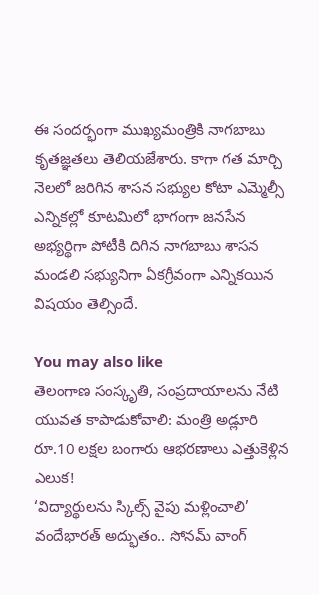ఈ సందర్భంగా ముఖ్యమంత్రికి నాగబాబు కృతజ్ఞతలు తెలియజేశారు. కాగా గత మార్చి నెలలో జరిగిన శాసన సభ్యుల కోటా ఎమ్మెల్సీ ఎన్నికల్లో కూటమిలో భాగంగా జనసేన అభ్యర్థిగా పోటీకి దిగిన నాగబాబు శాసన మండలి సభ్యునిగా ఏకగ్రీవంగా ఎన్నికయిన విషయం తెల్సిందే.

You may also like
తెలంగాణ సంస్కృతి, సంప్రదాయాలను నేటి యువత కాపాడుకోవాలి: మంత్రి అడ్లూరి
రూ.10 లక్షల బంగారు ఆభరణాలు ఎత్తుకెళ్లిన ఎలుక!
‘విద్యార్థులను స్కిల్స్ వైపు మళ్లించాలి’
వందేభారత్ అద్భుతం.. సోనమ్ వాంగ్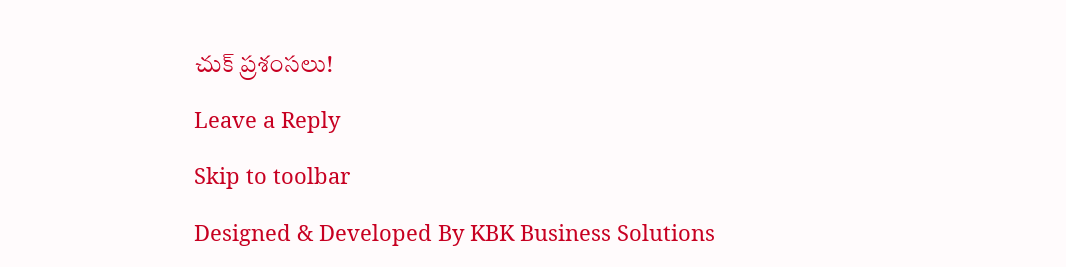చుక్ ప్రశంసలు!

Leave a Reply

Skip to toolbar

Designed & Developed By KBK Business Solutions